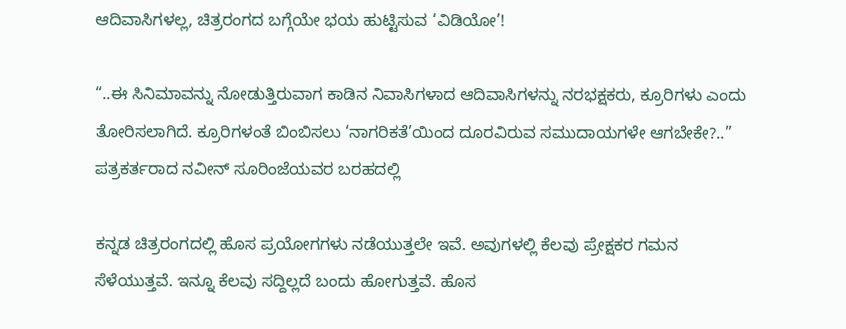ಆದಿವಾಸಿಗಳಲ್ಲ, ಚಿತ್ರರಂಗದ ಬಗ್ಗೆಯೇ ಭಯ ಹುಟ್ಟಿಸುವ ‘ವಿಡಿಯೋ’!

“..ಈ ಸಿನಿಮಾವನ್ನು ನೋಡುತ್ತಿರುವಾಗ ಕಾಡಿನ ನಿವಾಸಿಗಳಾದ ಆದಿವಾಸಿಗಳನ್ನು ನರಭಕ್ಷಕರು, ಕ್ರೂರಿಗಳು ಎಂದು ತೋರಿಸಲಾಗಿದೆ. ಕ್ರೂರಿಗಳಂತೆ ಬಿಂಬಿಸಲು ‘ನಾಗರಿಕತೆ’ಯಿಂದ ದೂರವಿರುವ ಸಮುದಾಯಗಳೇ ಆಗಬೇಕೇ?..” ಪತ್ರಕರ್ತರಾದ ನವೀನ್ ಸೂರಿಂಜೆಯವರ ಬರಹದಲ್ಲಿ

ಕನ್ನಡ ಚಿತ್ರರಂಗದಲ್ಲಿ ಹೊಸ ಪ್ರಯೋಗಗಳು ನಡೆಯುತ್ತಲೇ ಇವೆ. ಅವುಗಳಲ್ಲಿ ಕೆಲವು ಪ್ರೇಕ್ಷಕರ ಗಮನ ಸೆಳೆಯುತ್ತವೆ. ಇನ್ನೂ ಕೆಲವು ಸದ್ದಿಲ್ಲದೆ ಬಂದು ಹೋಗುತ್ತವೆ. ಹೊಸ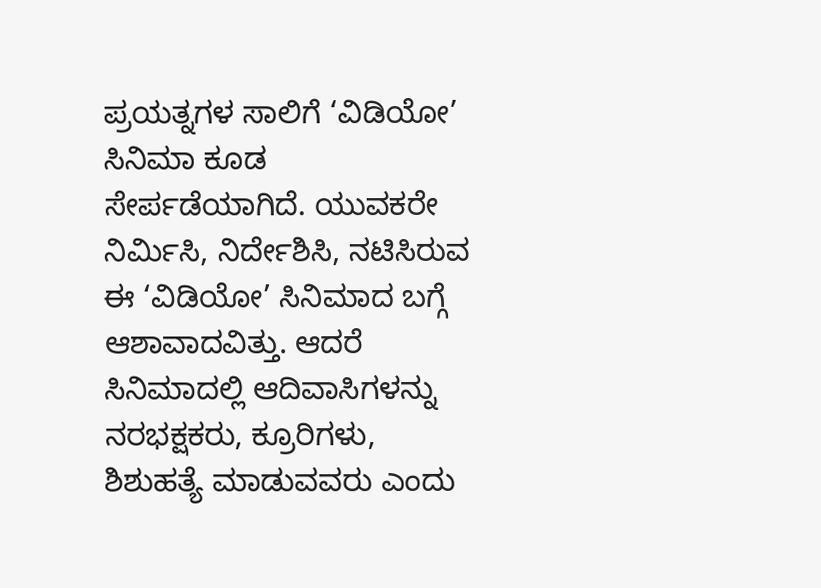ಪ್ರಯತ್ನಗಳ ಸಾಲಿಗೆ ‘ವಿಡಿಯೋ’ ಸಿನಿಮಾ ಕೂಡ ಸೇರ್ಪಡೆಯಾಗಿದೆ. ಯುವಕರೇ ನಿರ್ಮಿಸಿ, ನಿರ್ದೇಶಿಸಿ, ನಟಿಸಿರುವ ಈ ‘ವಿಡಿಯೋ’ ಸಿನಿಮಾದ ಬಗ್ಗೆ ಆಶಾವಾದವಿತ್ತು. ಆದರೆ ಸಿನಿಮಾದಲ್ಲಿ ಆದಿವಾಸಿಗಳನ್ನು ನರಭಕ್ಷಕರು, ಕ್ರೂರಿಗಳು, ಶಿಶುಹತ್ಯೆ ಮಾಡುವವರು ಎಂದು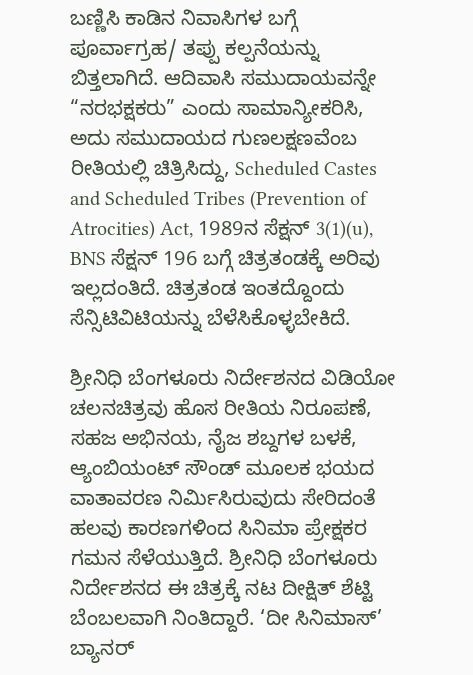ಬಣ್ಣಿಸಿ ಕಾಡಿನ ನಿವಾಸಿಗಳ ಬಗ್ಗೆ ಪೂರ್ವಾಗ್ರಹ/ ತಪ್ಪು ಕಲ್ಪನೆಯನ್ನು ಬಿತ್ತಲಾಗಿದೆ. ಆದಿವಾಸಿ ಸಮುದಾಯವನ್ನೇ “ನರಭಕ್ಷಕರು” ಎಂದು ಸಾಮಾನ್ಯೀಕರಿಸಿ, ಅದು ಸಮುದಾಯದ ಗುಣಲಕ್ಷಣವೆಂಬ ರೀತಿಯಲ್ಲಿ ಚಿತ್ರಿಸಿದ್ದು, Scheduled Castes and Scheduled Tribes (Prevention of Atrocities) Act, 1989ನ ಸೆಕ್ಷನ್ 3(1)(u), BNS ಸೆಕ್ಷನ್ 196 ಬಗ್ಗೆ ಚಿತ್ರತಂಡಕ್ಕೆ ಅರಿವು ಇಲ್ಲದಂತಿದೆ. ಚಿತ್ರತಂಡ ಇಂತದ್ದೊಂದು ಸೆನ್ಸಿಟಿವಿಟಿಯನ್ನು ಬೆಳೆಸಿಕೊಳ್ಳಬೇಕಿದೆ.

ಶ್ರೀನಿಧಿ ಬೆಂಗಳೂರು ನಿರ್ದೇಶನದ ವಿಡಿಯೋ ಚಲನಚಿತ್ರವು ಹೊಸ ರೀತಿಯ ನಿರೂಪಣೆ, ಸಹಜ ಅಭಿನಯ, ನೈಜ ಶಬ್ದಗಳ ಬಳಕೆ, ಆ್ಯಂಬಿಯಂಟ್ ಸೌಂಡ್ ಮೂಲಕ ಭಯದ ವಾತಾವರಣ ನಿರ್ಮಿಸಿರುವುದು ಸೇರಿದಂತೆ ಹಲವು ಕಾರಣಗಳಿಂದ ಸಿನಿಮಾ ಪ್ರೇಕ್ಷಕರ ಗಮನ ಸೆಳೆಯುತ್ತಿದೆ. ಶ್ರೀನಿಧಿ ಬೆಂಗಳೂರು ನಿರ್ದೇಶನದ ಈ ಚಿತ್ರಕ್ಕೆ ನಟ ದೀಕ್ಷಿತ್ ಶೆಟ್ಟಿ ಬೆಂಬಲವಾಗಿ ನಿಂತಿದ್ದಾರೆ. ‘ದೀ ಸಿನಿಮಾಸ್’ ಬ್ಯಾನರ್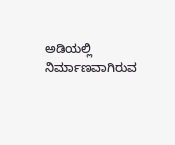ಅಡಿಯಲ್ಲಿ ನಿರ್ಮಾಣವಾಗಿರುವ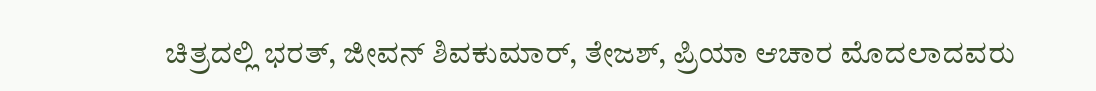ಚಿತ್ರದಲ್ಲಿ ಭರತ್, ಜೀವನ್ ಶಿವಕುಮಾರ್, ತೇಜಶ್, ಪ್ರಿಯಾ ಆಚಾರ ಮೊದಲಾದವರು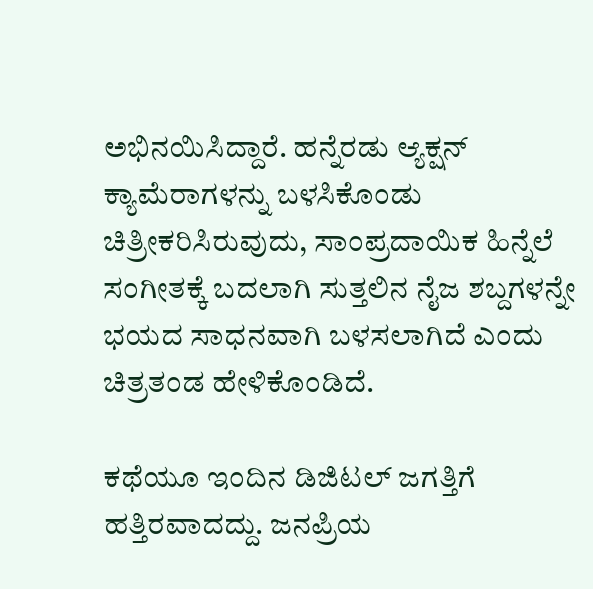ಅಭಿನಯಿಸಿದ್ದಾರೆ. ಹನ್ನೆರಡು ಆ್ಯಕ್ಷನ್ ಕ್ಯಾಮೆರಾಗಳನ್ನು ಬಳಸಿಕೊಂಡು ಚಿತ್ರೀಕರಿಸಿರುವುದು, ಸಾಂಪ್ರದಾಯಿಕ ಹಿನ್ನೆಲೆ ಸಂಗೀತಕ್ಕೆ ಬದಲಾಗಿ ಸುತ್ತಲಿನ ನೈಜ ಶಬ್ದಗಳನ್ನೇ ಭಯದ ಸಾಧನವಾಗಿ ಬಳಸಲಾಗಿದೆ ಎಂದು ಚಿತ್ರತಂಡ ಹೇಳಿಕೊಂಡಿದೆ.

ಕಥೆಯೂ ಇಂದಿನ ಡಿಜಿಟಲ್ ಜಗತ್ತಿಗೆ ಹತ್ತಿರವಾದದ್ದು. ಜನಪ್ರಿಯ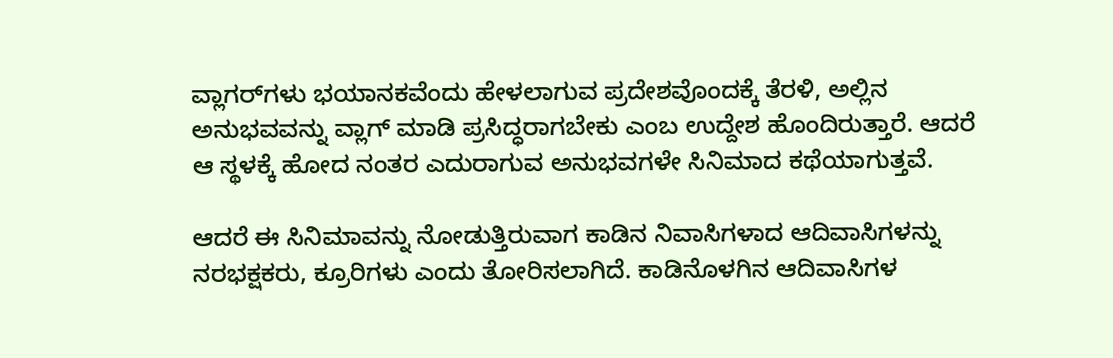ವ್ಲಾಗರ್‌ಗಳು ಭಯಾನಕವೆಂದು ಹೇಳಲಾಗುವ ಪ್ರದೇಶವೊಂದಕ್ಕೆ ತೆರಳಿ, ಅಲ್ಲಿನ ಅನುಭವವನ್ನು ವ್ಲಾಗ್ ಮಾಡಿ ಪ್ರಸಿದ್ಧರಾಗಬೇಕು ಎಂಬ ಉದ್ದೇಶ ಹೊಂದಿರುತ್ತಾರೆ. ಆದರೆ ಆ ಸ್ಥಳಕ್ಕೆ ಹೋದ ನಂತರ ಎದುರಾಗುವ ಅನುಭವಗಳೇ ಸಿನಿಮಾದ ಕಥೆಯಾಗುತ್ತವೆ.

ಆದರೆ ಈ ಸಿನಿಮಾವನ್ನು ನೋಡುತ್ತಿರುವಾಗ ಕಾಡಿನ ನಿವಾಸಿಗಳಾದ ಆದಿವಾಸಿಗಳನ್ನು ನರಭಕ್ಷಕರು, ಕ್ರೂರಿಗಳು ಎಂದು ತೋರಿಸಲಾಗಿದೆ. ಕಾಡಿನೊಳಗಿನ ಆದಿವಾಸಿಗಳ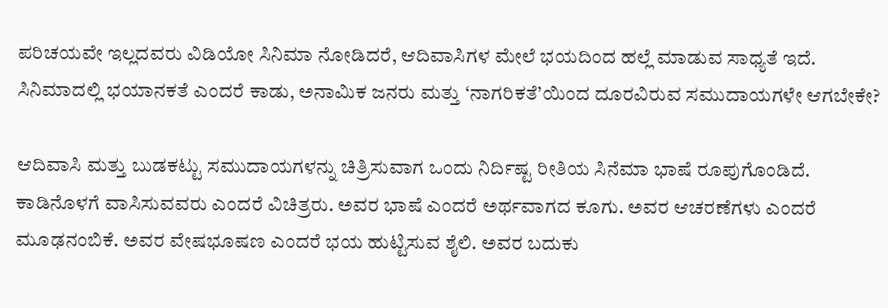ಪರಿಚಯವೇ ಇಲ್ಲದವರು ವಿಡಿಯೋ ಸಿನಿಮಾ ನೋಡಿದರೆ, ಆದಿವಾಸಿಗಳ ಮೇಲೆ ಭಯದಿಂದ ಹಲ್ಲೆ ಮಾಡುವ ಸಾಧ್ಯತೆ ಇದೆ. ಸಿನಿಮಾದಲ್ಲಿ ಭಯಾನಕತೆ ಎಂದರೆ ಕಾಡು, ಅನಾಮಿಕ ಜನರು ಮತ್ತು ‘ನಾಗರಿಕತೆ’ಯಿಂದ ದೂರವಿರುವ ಸಮುದಾಯಗಳೇ ಆಗಬೇಕೇ?

ಆದಿವಾಸಿ ಮತ್ತು ಬುಡಕಟ್ಟು ಸಮುದಾಯಗಳನ್ನು ಚಿತ್ರಿಸುವಾಗ ಒಂದು ನಿರ್ದಿಷ್ಟ ರೀತಿಯ ಸಿನೆಮಾ ಭಾಷೆ ರೂಪುಗೊಂಡಿದೆ. ಕಾಡಿನೊಳಗೆ ವಾಸಿಸುವವರು ಎಂದರೆ ವಿಚಿತ್ರರು. ಅವರ ಭಾಷೆ ಎಂದರೆ ಅರ್ಥವಾಗದ ಕೂಗು. ಅವರ ಆಚರಣೆಗಳು ಎಂದರೆ ಮೂಢನಂಬಿಕೆ. ಅವರ ವೇಷಭೂಷಣ ಎಂದರೆ ಭಯ ಹುಟ್ಟಿಸುವ ಶೈಲಿ. ಅವರ ಬದುಕು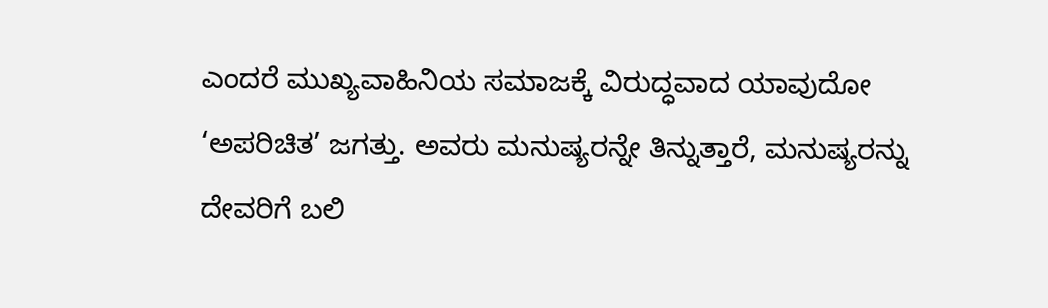ಎಂದರೆ ಮುಖ್ಯವಾಹಿನಿಯ ಸಮಾಜಕ್ಕೆ ವಿರುದ್ಧವಾದ ಯಾವುದೋ ‘ಅಪರಿಚಿತ’ ಜಗತ್ತು. ಅವರು ಮನುಷ್ಯರನ್ನೇ ತಿನ್ನುತ್ತಾರೆ, ಮನುಷ್ಯರನ್ನು ದೇವರಿಗೆ ಬಲಿ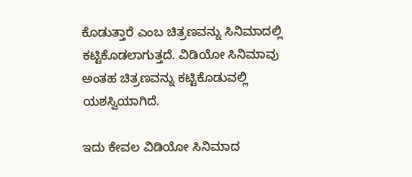ಕೊಡುತ್ತಾರೆ ಎಂಬ ಚಿತ್ರಣವನ್ನು ಸಿನಿಮಾದಲ್ಲಿ ಕಟ್ಟಿಕೊಡಲಾಗುತ್ತದೆ. ವಿಡಿಯೋ ಸಿನಿಮಾವು ಅಂತಹ ಚಿತ್ರಣವನ್ನು ಕಟ್ಟಿಕೊಡುವಲ್ಲಿ ಯಶಸ್ವಿಯಾಗಿದೆ.

ಇದು ಕೇವಲ ವಿಡಿಯೋ ಸಿನಿಮಾದ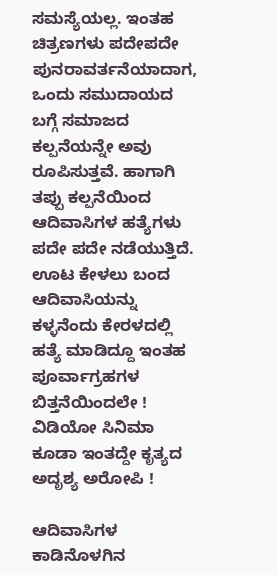ಸಮಸ್ಯೆಯಲ್ಲ. ಇಂತಹ ಚಿತ್ರಣಗಳು ಪದೇಪದೇ ಪುನರಾವರ್ತನೆಯಾದಾಗ, ಒಂದು ಸಮುದಾಯದ ಬಗ್ಗೆ ಸಮಾಜದ ಕಲ್ಪನೆಯನ್ನೇ ಅವು ರೂಪಿಸುತ್ತವೆ. ಹಾಗಾಗಿ ತಪ್ಪು ಕಲ್ಪನೆಯಿಂದ ಆದಿವಾಸಿಗಳ ಹತ್ಯೆಗಳು ಪದೇ ಪದೇ ನಡೆಯುತ್ತಿದೆ. ಊಟ ಕೇಳಲು ಬಂದ ಆದಿವಾಸಿಯನ್ನು ಕಳ್ಳನೆಂದು ಕೇರಳದಲ್ಲಿ ಹತ್ಯೆ ಮಾಡಿದ್ದೂ ಇಂತಹ ಪೂರ್ವಾಗ್ರಹಗಳ ಬಿತ್ತನೆಯಿಂದಲೇ ! ವಿಡಿಯೋ ಸಿನಿಮಾ ಕೂಡಾ ಇಂತದ್ದೇ ಕೃತ್ಯದ ಅದೃಶ್ಯ ಅರೋಪಿ !

ಆದಿವಾಸಿಗಳ ಕಾಡಿನೊಳಗಿನ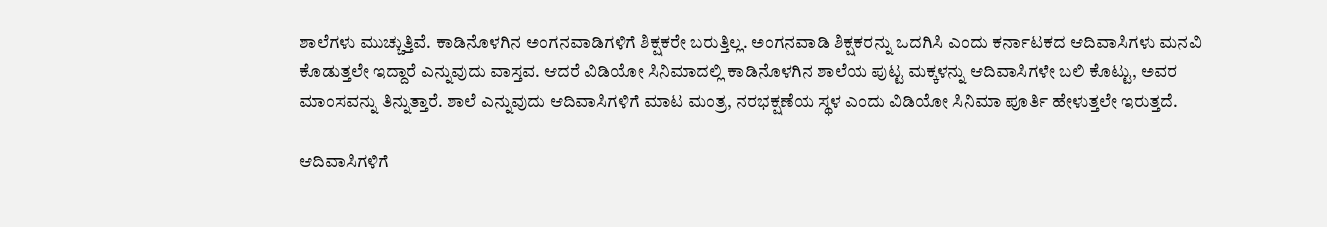ಶಾಲೆಗಳು ಮುಚ್ಚುತ್ತಿವೆ. ಕಾಡಿನೊಳಗಿನ ಅಂಗನವಾಡಿಗಳಿಗೆ ಶಿಕ್ಷಕರೇ ಬರುತ್ತಿಲ್ಲ. ಅಂಗನವಾಡಿ ಶಿಕ್ಷಕರನ್ನು ಒದಗಿಸಿ ಎಂದು ಕರ್ನಾಟಕದ ಆದಿವಾಸಿಗಳು ಮನವಿ ಕೊಡುತ್ತಲೇ ಇದ್ದಾರೆ ಎನ್ನುವುದು ವಾಸ್ತವ. ಆದರೆ ವಿಡಿಯೋ ಸಿನಿಮಾದಲ್ಲಿ ಕಾಡಿನೊಳಗಿನ ಶಾಲೆಯ ಪುಟ್ಟ ಮಕ್ಕಳನ್ನು ಆದಿವಾಸಿಗಳೇ ಬಲಿ ಕೊಟ್ಟು, ಅವರ ಮಾಂಸವನ್ನು ತಿನ್ನುತ್ತಾರೆ. ಶಾಲೆ ಎನ್ನುವುದು ಆದಿವಾಸಿಗಳಿಗೆ ಮಾಟ ಮಂತ್ರ, ನರಭಕ್ಷಣೆಯ ಸ್ಥಳ ಎಂದು ವಿಡಿಯೋ ಸಿನಿಮಾ ಪೂರ್ತಿ ಹೇಳುತ್ತಲೇ ಇರುತ್ತದೆ.

ಆದಿವಾಸಿಗಳಿಗೆ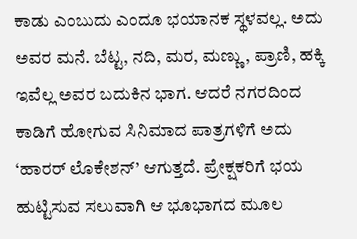ಕಾಡು ಎಂಬುದು ಎಂದೂ ಭಯಾನಕ ಸ್ಥಳವಲ್ಲ. ಅದು ಅವರ ಮನೆ. ಬೆಟ್ಟ, ನದಿ, ಮರ, ಮಣ್ಣು, ಪ್ರಾಣಿ, ಹಕ್ಕಿ ಇವೆಲ್ಲ ಅವರ ಬದುಕಿನ ಭಾಗ. ಆದರೆ ನಗರದಿಂದ ಕಾಡಿಗೆ ಹೋಗುವ ಸಿನಿಮಾದ ಪಾತ್ರಗಳಿಗೆ ಅದು ‘ಹಾರರ್ ಲೊಕೇಶನ್’ ಆಗುತ್ತದೆ. ಪ್ರೇಕ್ಷಕರಿಗೆ ಭಯ ಹುಟ್ಟಿಸುವ ಸಲುವಾಗಿ ಆ ಭೂಭಾಗದ ಮೂಲ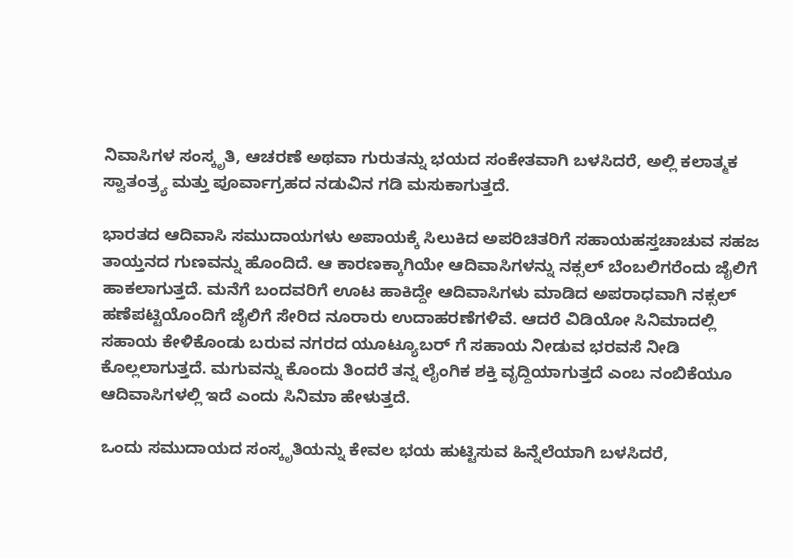ನಿವಾಸಿಗಳ ಸಂಸ್ಕೃತಿ, ಆಚರಣೆ ಅಥವಾ ಗುರುತನ್ನು ಭಯದ ಸಂಕೇತವಾಗಿ ಬಳಸಿದರೆ, ಅಲ್ಲಿ ಕಲಾತ್ಮಕ ಸ್ವಾತಂತ್ರ್ಯ ಮತ್ತು ಪೂರ್ವಾಗ್ರಹದ ನಡುವಿನ ಗಡಿ ಮಸುಕಾಗುತ್ತದೆ.

ಭಾರತದ ಆದಿವಾಸಿ ಸಮುದಾಯಗಳು ಅಪಾಯಕ್ಕೆ ಸಿಲುಕಿದ ಅಪರಿಚಿತರಿಗೆ ಸಹಾಯಹಸ್ತಚಾಚುವ ಸಹಜ ತಾಯ್ತನದ ಗುಣವನ್ನು ಹೊಂದಿದೆ. ಆ ಕಾರಣಕ್ಕಾಗಿಯೇ ಆದಿವಾಸಿಗಳನ್ನು ನಕ್ಸಲ್ ಬೆಂಬಲಿಗರೆಂದು ಜೈಲಿಗೆ ಹಾಕಲಾಗುತ್ತದೆ. ಮನೆಗೆ ಬಂದವರಿಗೆ ಊಟ ಹಾಕಿದ್ದೇ ಆದಿವಾಸಿಗಳು ಮಾಡಿದ ಅಪರಾಧವಾಗಿ ನಕ್ಸಲ್ ಹಣೆಪಟ್ಟಿಯೊಂದಿಗೆ ಜೈಲಿಗೆ ಸೇರಿದ ನೂರಾರು ಉದಾಹರಣೆಗಳಿವೆ. ಆದರೆ ವಿಡಿಯೋ ಸಿನಿಮಾದಲ್ಲಿ ಸಹಾಯ ಕೇಳಿಕೊಂಡು ಬರುವ ನಗರದ ಯೂಟ್ಯೂಬರ್ ಗೆ ಸಹಾಯ ನೀಡುವ ಭರವಸೆ ನೀಡಿ ಕೊಲ್ಲಲಾಗುತ್ತದೆ. ಮಗುವನ್ನು ಕೊಂದು ತಿಂದರೆ ತನ್ನ ಲೈಂಗಿಕ ಶಕ್ತಿ ವೃದ್ದಿಯಾಗುತ್ತದೆ ಎಂಬ ನಂಬಿಕೆಯೂ ಆದಿವಾಸಿಗಳಲ್ಲಿ ಇದೆ ಎಂದು ಸಿನಿಮಾ ಹೇಳುತ್ತದೆ‌.

ಒಂದು ಸಮುದಾಯದ ಸಂಸ್ಕೃತಿಯನ್ನು ಕೇವಲ ಭಯ ಹುಟ್ಟಿಸುವ ಹಿನ್ನೆಲೆಯಾಗಿ ಬಳಸಿದರೆ,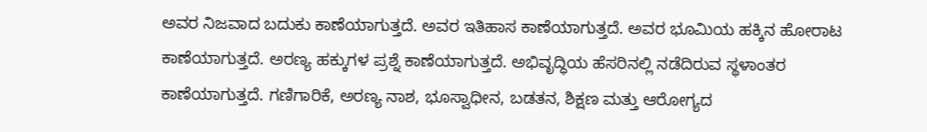ಅವರ ನಿಜವಾದ ಬದುಕು ಕಾಣೆಯಾಗುತ್ತದೆ. ಅವರ ಇತಿಹಾಸ ಕಾಣೆಯಾಗುತ್ತದೆ. ಅವರ ಭೂಮಿಯ ಹಕ್ಕಿನ ಹೋರಾಟ ಕಾಣೆಯಾಗುತ್ತದೆ. ಅರಣ್ಯ ಹಕ್ಕುಗಳ ಪ್ರಶ್ನೆ ಕಾಣೆಯಾಗುತ್ತದೆ. ಅಭಿವೃದ್ಧಿಯ ಹೆಸರಿನಲ್ಲಿ ನಡೆದಿರುವ ಸ್ಥಳಾಂತರ ಕಾಣೆಯಾಗುತ್ತದೆ. ಗಣಿಗಾರಿಕೆ, ಅರಣ್ಯ ನಾಶ, ಭೂಸ್ವಾಧೀನ, ಬಡತನ, ಶಿಕ್ಷಣ ಮತ್ತು ಆರೋಗ್ಯದ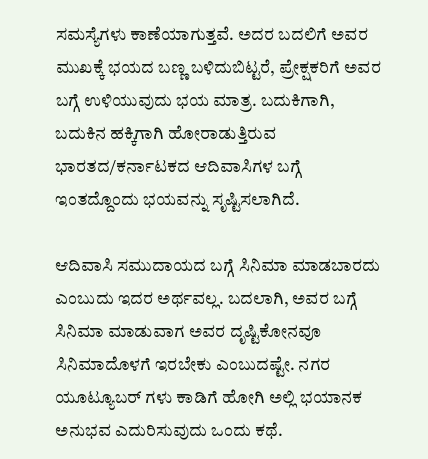ಸಮಸ್ಯೆಗಳು ಕಾಣೆಯಾಗುತ್ತವೆ. ಅದರ ಬದಲಿಗೆ ಅವರ ಮುಖಕ್ಕೆ ಭಯದ ಬಣ್ಣ ಬಳಿದುಬಿಟ್ಟರೆ, ಪ್ರೇಕ್ಷಕರಿಗೆ ಅವರ ಬಗ್ಗೆ ಉಳಿಯುವುದು ಭಯ ಮಾತ್ರ. ಬದುಕಿಗಾಗಿ, ಬದುಕಿನ ಹಕ್ಕಿಗಾಗಿ ಹೋರಾಡುತ್ತಿರುವ ಭಾರತದ/ಕರ್ನಾಟಕದ ಆದಿವಾಸಿಗಳ ಬಗ್ಗೆ ಇಂತದ್ದೊಂದು ಭಯವನ್ನು ಸೃಷ್ಟಿಸಲಾಗಿದೆ.

ಆದಿವಾಸಿ ಸಮುದಾಯದ ಬಗ್ಗೆ ಸಿನಿಮಾ ಮಾಡಬಾರದು ಎಂಬುದು ಇದರ ಅರ್ಥವಲ್ಲ. ಬದಲಾಗಿ, ಅವರ ಬಗ್ಗೆ ಸಿನಿಮಾ ಮಾಡುವಾಗ ಅವರ ದೃಷ್ಟಿಕೋನವೂ ಸಿನಿಮಾದೊಳಗೆ ಇರಬೇಕು ಎಂಬುದಷ್ಟೇ. ನಗರ ಯೂಟ್ಯೂಬರ್ ಗಳು ಕಾಡಿಗೆ ಹೋಗಿ ಅಲ್ಲಿ ಭಯಾನಕ ಅನುಭವ ಎದುರಿಸುವುದು ಒಂದು ಕಥೆ.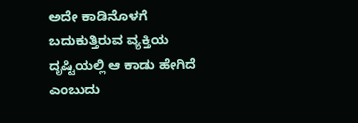ಅದೇ ಕಾಡಿನೊಳಗೆ ಬದುಕುತ್ತಿರುವ ವ್ಯಕ್ತಿಯ ದೃಷ್ಟಿಯಲ್ಲಿ ಆ ಕಾಡು ಹೇಗಿದೆ ಎಂಬುದು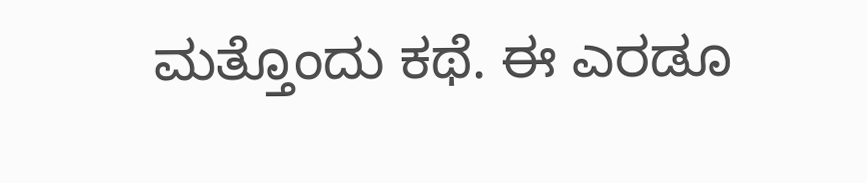ಮತ್ತೊಂದು ಕಥೆ. ಈ ಎರಡೂ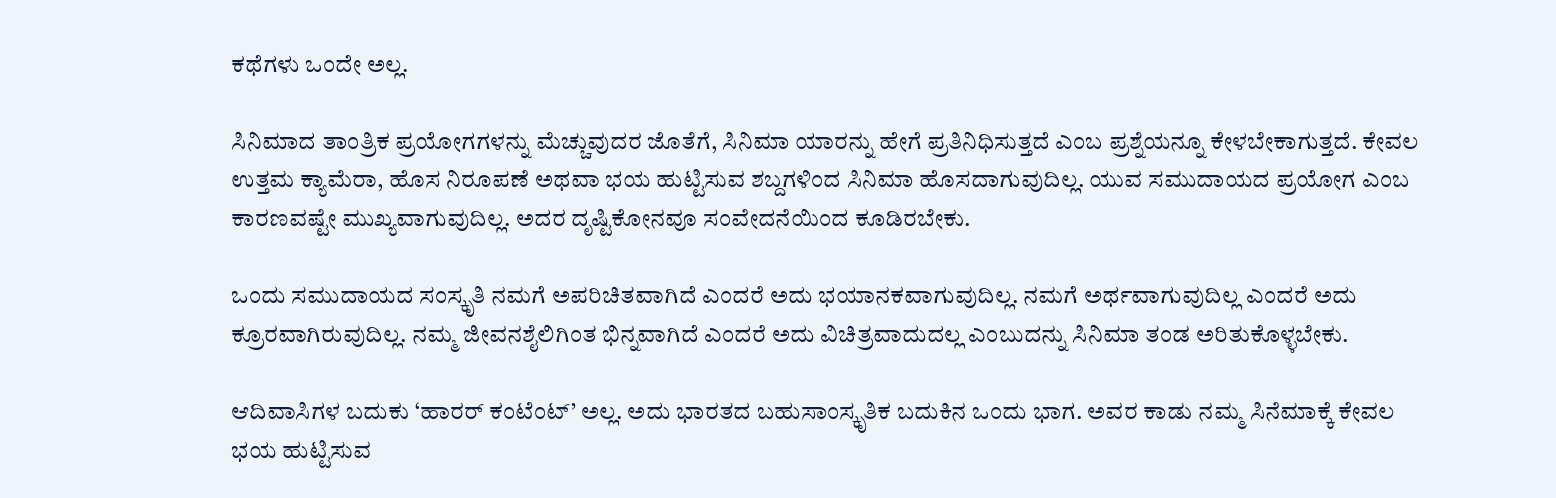ಕಥೆಗಳು ಒಂದೇ ಅಲ್ಲ.

ಸಿನಿಮಾದ ತಾಂತ್ರಿಕ ಪ್ರಯೋಗಗಳನ್ನು ಮೆಚ್ಚುವುದರ ಜೊತೆಗೆ, ಸಿನಿಮಾ ಯಾರನ್ನು ಹೇಗೆ ಪ್ರತಿನಿಧಿಸುತ್ತದೆ ಎಂಬ ಪ್ರಶ್ನೆಯನ್ನೂ ಕೇಳಬೇಕಾಗುತ್ತದೆ. ಕೇವಲ ಉತ್ತಮ ಕ್ಯಾಮೆರಾ, ಹೊಸ ನಿರೂಪಣೆ ಅಥವಾ ಭಯ ಹುಟ್ಟಿಸುವ ಶಬ್ದಗಳಿಂದ ಸಿನಿಮಾ ಹೊಸದಾಗುವುದಿಲ್ಲ. ಯುವ ಸಮುದಾಯದ ಪ್ರಯೋಗ ಎಂಬ ಕಾರಣವಷ್ಟೇ ಮುಖ್ಯವಾಗುವುದಿಲ್ಲ. ಅದರ ದೃಷ್ಟಿಕೋನವೂ ಸಂವೇದನೆಯಿಂದ ಕೂಡಿರಬೇಕು.

ಒಂದು ಸಮುದಾಯದ ಸಂಸ್ಕೃತಿ ನಮಗೆ ಅಪರಿಚಿತವಾಗಿದೆ ಎಂದರೆ ಅದು ಭಯಾನಕವಾಗುವುದಿಲ್ಲ. ನಮಗೆ ಅರ್ಥವಾಗುವುದಿಲ್ಲ ಎಂದರೆ ಅದು ಕ್ರೂರವಾಗಿರುವುದಿಲ್ಲ. ನಮ್ಮ ಜೀವನಶೈಲಿಗಿಂತ ಭಿನ್ನವಾಗಿದೆ ಎಂದರೆ ಅದು ವಿಚಿತ್ರವಾದುದಲ್ಲ ಎಂಬುದನ್ನು ಸಿನಿಮಾ ತಂಡ ಅರಿತುಕೊಳ್ಳಬೇಕು.

ಆದಿವಾಸಿಗಳ ಬದುಕು ‘ಹಾರರ್ ಕಂಟೆಂಟ್’ ಅಲ್ಲ. ಅದು ಭಾರತದ ಬಹುಸಾಂಸ್ಕೃತಿಕ ಬದುಕಿನ ಒಂದು ಭಾಗ. ಅವರ ಕಾಡು ನಮ್ಮ ಸಿನೆಮಾಕ್ಕೆ ಕೇವಲ ಭಯ ಹುಟ್ಟಿಸುವ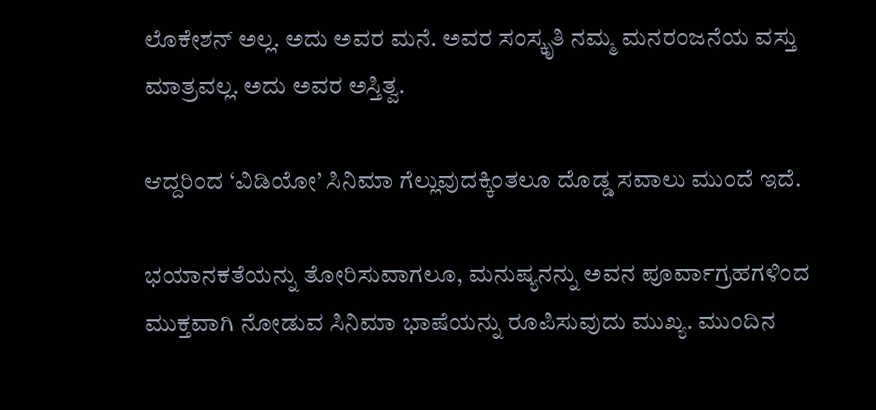ಲೊಕೇಶನ್ ಅಲ್ಲ. ಅದು ಅವರ ಮನೆ. ಅವರ ಸಂಸ್ಕೃತಿ ನಮ್ಮ ಮನರಂಜನೆಯ ವಸ್ತು ಮಾತ್ರವಲ್ಲ. ಅದು ಅವರ ಅಸ್ತಿತ್ವ.

ಆದ್ದರಿಂದ ‘ವಿಡಿಯೋ’ ಸಿನಿಮಾ ಗೆಲ್ಲುವುದಕ್ಕಿಂತಲೂ ದೊಡ್ಡ ಸವಾಲು ಮುಂದೆ ಇದೆ.

ಭಯಾನಕತೆಯನ್ನು ತೋರಿಸುವಾಗಲೂ, ಮನುಷ್ಯನನ್ನು ಅವನ ಪೂರ್ವಾಗ್ರಹಗಳಿಂದ ಮುಕ್ತವಾಗಿ ನೋಡುವ ಸಿನಿಮಾ ಭಾಷೆಯನ್ನು ರೂಪಿಸುವುದು ಮುಖ್ಯ. ಮುಂದಿನ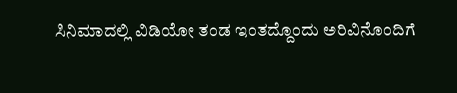ಸಿನಿಮಾದಲ್ಲಿ ವಿಡಿಯೋ ತಂಡ ಇಂತದ್ದೊಂದು ಅರಿವಿನೊಂದಿಗೆ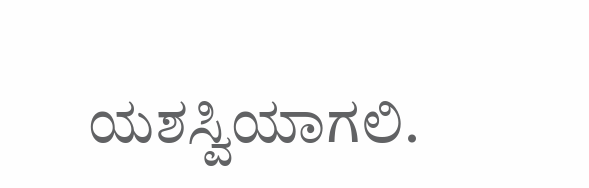ಯಶಸ್ವಿಯಾಗಲಿ.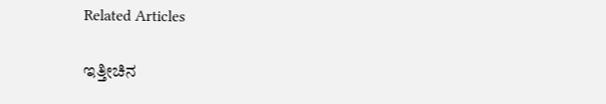Related Articles

ಇತ್ತೀಚಿನ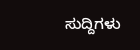ಸುದ್ದಿಗಳು